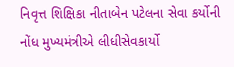નિવૃત્ત શિક્ષિકા નીતાબેન પટેલના સેવા કર્યોની નોંધ મુખ્યમંત્રીએ લીધીસેવકાર્યો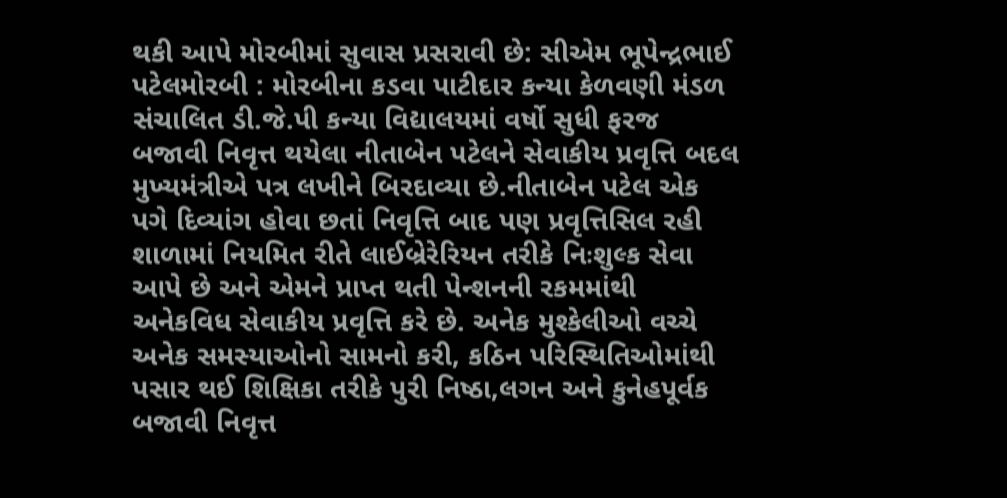થકી આપે મોરબીમાં સુવાસ પ્રસરાવી છે: સીએમ ભૂપેન્દ્રભાઈ પટેલમોરબી : મોરબીના કડવા પાટીદાર કન્યા કેળવણી મંડળ સંચાલિત ડી.જે.પી કન્યા વિદ્યાલયમાં વર્ષો સુધી ફરજ બજાવી નિવૃત્ત થયેલા નીતાબેન પટેલને સેવાકીય પ્રવૃત્તિ બદલ મુખ્યમંત્રીએ પત્ર લખીને બિરદાવ્યા છે.નીતાબેન પટેલ એક પગે દિવ્યાંગ હોવા છતાં નિવૃત્તિ બાદ પણ પ્રવૃત્તિસિલ રહી શાળામાં નિયમિત રીતે લાઈબ્રેરેરિયન તરીકે નિઃશુલ્ક સેવા આપે છે અને એમને પ્રાપ્ત થતી પેન્શનની રકમમાંથી અનેકવિધ સેવાકીય પ્રવૃત્તિ કરે છે. અનેક મુશ્કેલીઓ વચ્ચે અનેક સમસ્યાઓનો સામનો કરી, કઠિન પરિસ્થિતિઓમાંથી પસાર થઈ શિક્ષિકા તરીકે પુરી નિષ્ઠા,લગન અને કુનેહપૂર્વક બજાવી નિવૃત્ત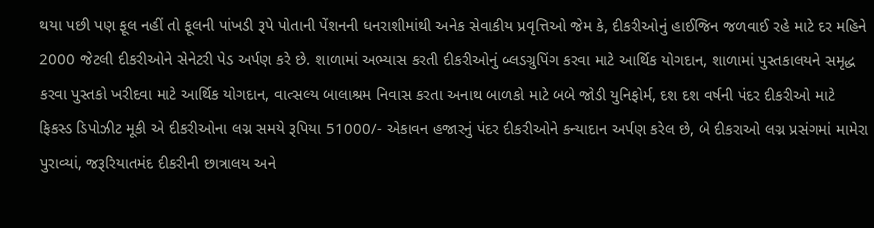થયા પછી પણ ફૂલ નહીં તો ફૂલની પાંખડી રૂપે પોતાની પેંશનની ધનરાશીમાંથી અનેક સેવાકીય પ્રવૃત્તિઓ જેમ કે, દીકરીઓનું હાઈજિન જળવાઈ રહે માટે દર મહિને 2000 જેટલી દીકરીઓને સેનેટરી પેડ અર્પણ કરે છે. શાળામાં અભ્યાસ કરતી દીકરીઓનું બ્લડગ્રુપિંગ કરવા માટે આર્થિક યોગદાન, શાળામાં પુસ્તકાલયને સમૃદ્ધ કરવા પુસ્તકો ખરીદવા માટે આર્થિક યોગદાન, વાત્સલ્ય બાલાશ્રમ નિવાસ કરતા અનાથ બાળકો માટે બબે જોડી યુનિફોર્મ, દશ દશ વર્ષની પંદર દીકરીઓ માટે ફિકસ્ડ ડિપોઝીટ મૂકી એ દીકરીઓના લગ્ન સમયે રૂપિયા 51000/- એકાવન હજારનું પંદર દીકરીઓને કન્યાદાન અર્પણ કરેલ છે, બે દીકરાઓ લગ્ન પ્રસંગમાં મામેરા પુરાવ્યાં, જરૂરિયાતમંદ દીકરીની છાત્રાલય અને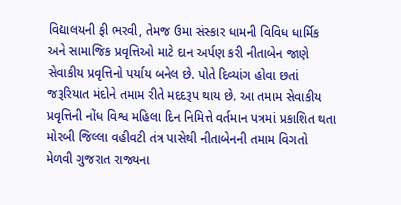વિદ્યાલયની ફી ભરવી, તેમજ ઉમા સંસ્કાર ધામની વિવિધ ધાર્મિક અને સામાજિક પ્રવૃત્તિઓ માટે દાન અર્પણ કરી નીતાબેન જાણે સેવાકીય પ્રવૃત્તિનો પર્યાય બનેલ છે. પોતે દિવ્યાંગ હોવા છતાં જરૂરિયાત મંદોને તમામ રીતે મદદરૂપ થાય છે. આ તમામ સેવાકીય પ્રવૃત્તિની નોંધ વિશ્વ મહિલા દિન નિમિત્તે વર્તમાન પત્રમાં પ્રકાશિત થતા મોરબી જિલ્લા વહીવટી તંત્ર પાસેથી નીતાબેનની તમામ વિગતો મેળવી ગુજરાત રાજ્યના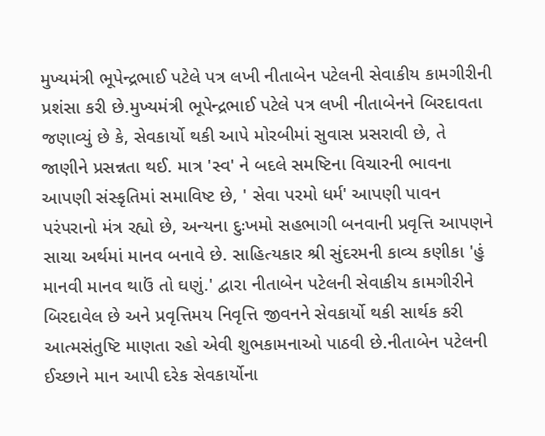મુખ્યમંત્રી ભૂપેન્દ્રભાઈ પટેલે પત્ર લખી નીતાબેન પટેલની સેવાકીય કામગીરીની પ્રશંસા કરી છે.મુખ્યમંત્રી ભૂપેન્દ્રભાઈ પટેલે પત્ર લખી નીતાબેનને બિરદાવતા જણાવ્યું છે કે, સેવકાર્યો થકી આપે મોરબીમાં સુવાસ પ્રસરાવી છે, તે જાણીને પ્રસન્નતા થઈ. માત્ર 'સ્વ' ને બદલે સમષ્ટિના વિચારની ભાવના આપણી સંસ્કૃતિમાં સમાવિષ્ટ છે, ' સેવા પરમો ધર્મ' આપણી પાવન પરંપરાનો મંત્ર રહ્યો છે, અન્યના દુઃખમો સહભાગી બનવાની પ્રવૃત્તિ આપણને સાચા અર્થમાં માનવ બનાવે છે. સાહિત્યકાર શ્રી સુંદરમની કાવ્ય કણીકા 'હું માનવી માનવ થાઉં તો ઘણું.' દ્વારા નીતાબેન પટેલની સેવાકીય કામગીરીને બિરદાવેલ છે અને પ્રવૃત્તિમય નિવૃત્તિ જીવનને સેવકાર્યો થકી સાર્થક કરી આત્મસંતુષ્ટિ માણતા રહો એવી શુભકામનાઓ પાઠવી છે.નીતાબેન પટેલની ઈચ્છાને માન આપી દરેક સેવકાર્યોના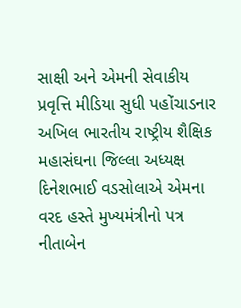સાક્ષી અને એમની સેવાકીય પ્રવૃત્તિ મીડિયા સુધી પહોંચાડનાર અખિલ ભારતીય રાષ્ટ્રીય શૈક્ષિક મહાસંઘના જિલ્લા અધ્યક્ષ દિનેશભાઈ વડસોલાએ એમના વરદ હસ્તે મુખ્યમંત્રીનો પત્ર નીતાબેન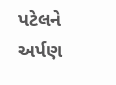પટેલને અર્પણ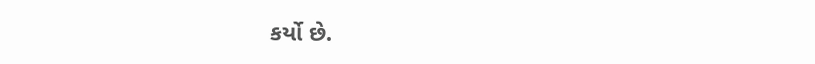કર્યો છે.